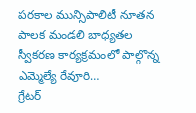పరకాల మున్సిపాలిటీ నూతన పాలక మండలి బాధ్యతల స్వీకరణ కార్యక్రమంలో పాల్గొన్న ఎమ్మెల్యే రేవూరి…
గ్రేటర్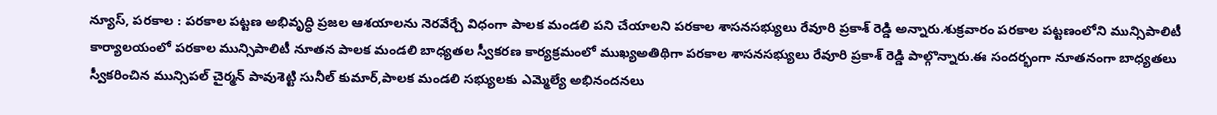న్యూస్, పరకాల : పరకాల పట్టణ అభివృద్ధి ప్రజల ఆశయాలను నెరవేర్చే విధంగా పాలక మండలి పని చేయాలని పరకాల శాసనసభ్యులు రేవూరి ప్రకాశ్ రెడ్డి అన్నారు.శుక్రవారం పరకాల పట్టణంలోని మున్సిపాలిటీ కార్యాలయంలో పరకాల మున్సిపాలిటీ నూతన పాలక మండలి బాధ్యతల స్వీకరణ కార్యక్రమంలో ముఖ్యఅతిథిగా పరకాల శాసనసభ్యులు రేవూరి ప్రకాశ్ రెడ్డి పాల్గొన్నారు.ఈ సందర్భంగా నూతనంగా బాధ్యతలు స్వీకరించిన మున్సిపల్ చైర్మన్ పావుశెట్టి సునీల్ కుమార్,పాలక మండలి సభ్యులకు ఎమ్మెల్యే అభినందనలు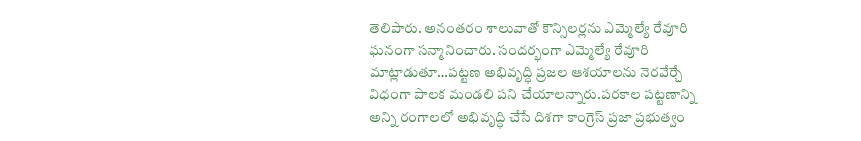తెలిపారు. అనంతరం శాలువాతో కౌన్సిలర్లను ఎమ్మెల్యే రేవూరి ఘనంగా సన్మానించారు. సందర్భంగా ఎమ్మెల్యే రేవూరి మాట్లాడుతూ…పట్టణ అభివృద్ధి ప్రజల ఆశయాలను నెరవేర్చే విధంగా పాలక మండలి పని చేయాలన్నారు.పరకాల పట్టణాన్ని అన్ని రంగాలలో అభివృద్ధి చేసే దిశగా కాంగ్రెస్ ప్రజా ప్రభుత్వం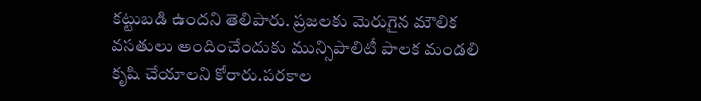కట్టుబడి ఉందని తెలిపారు. ప్రజలకు మెరుగైన మౌలిక వసతులు అందించేందుకు మున్సిపాలిటీ పాలక మండలి కృషి చేయాలని కోరారు.పరకాల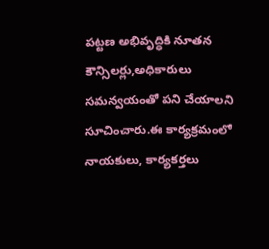పట్టణ అభివృద్ధికి నూతన కౌన్సిలర్లు,అధికారులు సమన్వయంతో పని చేయాలని సూచించారు.ఈ కార్యక్రమంలో నాయకులు, కార్యకర్తలు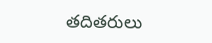తదితరులు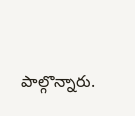పాల్గొన్నారు.